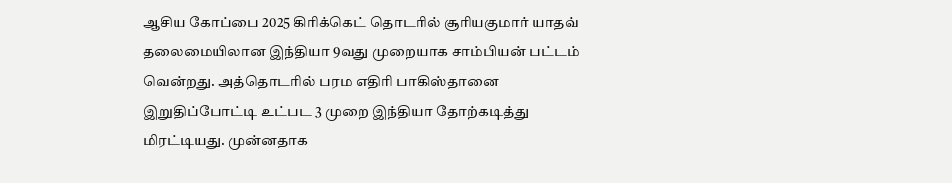ஆசிய கோப்பை 2025 கிரிக்கெட் தொடரில் சூரியகுமார் யாதவ் தலைமையிலான இந்தியா 9வது முறையாக சாம்பியன் பட்டம் வென்றது. அத்தொடரில் பரம எதிரி பாகிஸ்தானை இறுதிப்போட்டி உட்பட 3 முறை இந்தியா தோற்கடித்து மிரட்டியது. முன்னதாக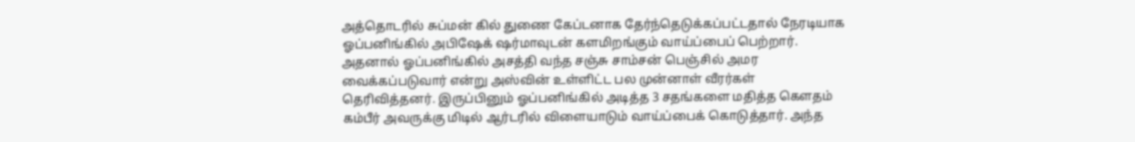அத்தொடரில் சுப்மன் கில் துணை கேப்டனாக தேர்ந்தெடுக்கப்பட்டதால் நேரடியாக ஓப்பனிங்கில் அபிஷேக் ஷர்மாவுடன் களமிறங்கும் வாய்ப்பைப் பெற்றார்.
அதனால் ஓப்பனிங்கில் அசத்தி வந்த சஞ்சு சாம்சன் பெஞ்சில் அமர வைக்கப்படுவார் என்று அஸ்வின் உள்ளிட்ட பல முன்னாள் வீரர்கள் தெரிவித்தனர். இருப்பினும் ஓப்பனிங்கில் அடித்த 3 சதங்களை மதித்த கௌதம் கம்பீர் அவருக்கு மிடில் ஆர்டரில் விளையாடும் வாய்ப்பைக் கொடுத்தார். அந்த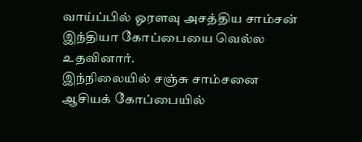வாய்ப்பில் ஓரளவு அசத்திய சாம்சன் இந்தியா கோப்பையை வெல்ல உதவினார்.
இந்நிலையில் சஞ்சு சாம்சனை ஆசியக் கோப்பையில்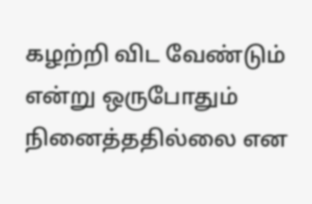கழற்றி விட வேண்டும் என்று ஒருபோதும் நினைத்ததில்லை என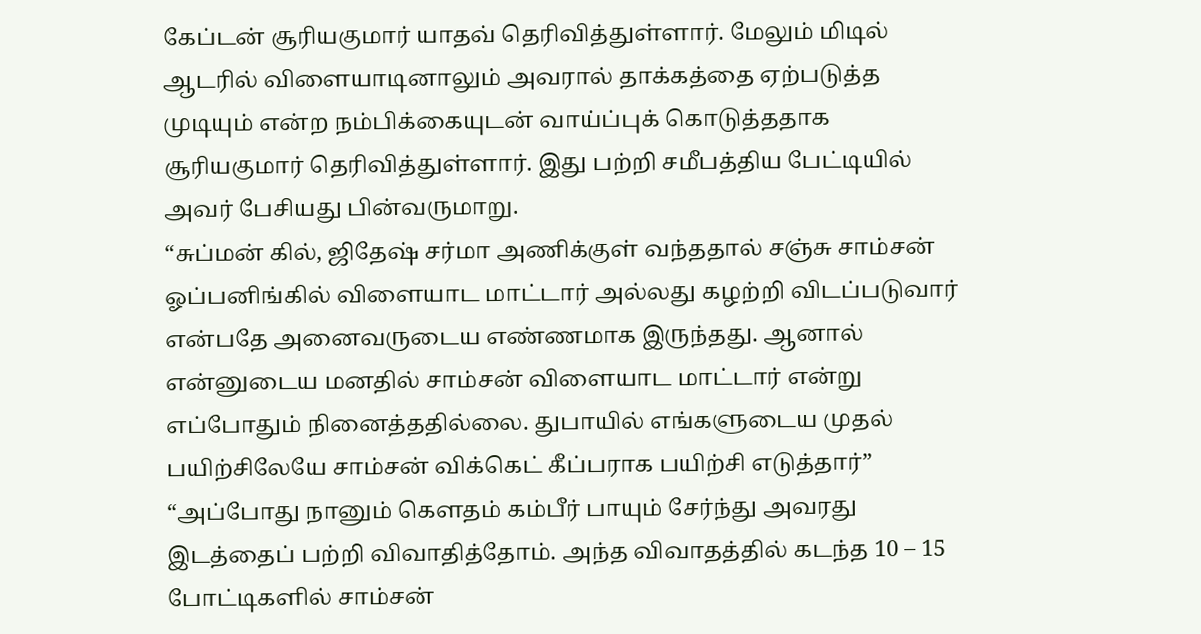கேப்டன் சூரியகுமார் யாதவ் தெரிவித்துள்ளார். மேலும் மிடில் ஆடரில் விளையாடினாலும் அவரால் தாக்கத்தை ஏற்படுத்த முடியும் என்ற நம்பிக்கையுடன் வாய்ப்புக் கொடுத்ததாக சூரியகுமார் தெரிவித்துள்ளார். இது பற்றி சமீபத்திய பேட்டியில் அவர் பேசியது பின்வருமாறு.
“சுப்மன் கில், ஜிதேஷ் சர்மா அணிக்குள் வந்ததால் சஞ்சு சாம்சன் ஓப்பனிங்கில் விளையாட மாட்டார் அல்லது கழற்றி விடப்படுவார் என்பதே அனைவருடைய எண்ணமாக இருந்தது. ஆனால் என்னுடைய மனதில் சாம்சன் விளையாட மாட்டார் என்று எப்போதும் நினைத்ததில்லை. துபாயில் எங்களுடைய முதல் பயிற்சிலேயே சாம்சன் விக்கெட் கீப்பராக பயிற்சி எடுத்தார்”
“அப்போது நானும் கௌதம் கம்பீர் பாயும் சேர்ந்து அவரது இடத்தைப் பற்றி விவாதித்தோம். அந்த விவாதத்தில் கடந்த 10 – 15 போட்டிகளில் சாம்சன்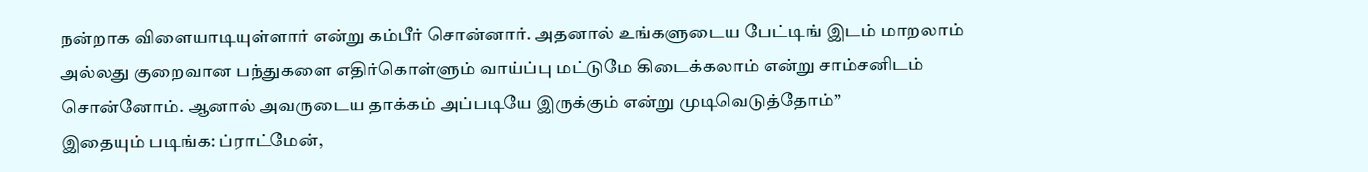நன்றாக விளையாடியுள்ளார் என்று கம்பீர் சொன்னார். அதனால் உங்களுடைய பேட்டிங் இடம் மாறலாம் அல்லது குறைவான பந்துகளை எதிர்கொள்ளும் வாய்ப்பு மட்டுமே கிடைக்கலாம் என்று சாம்சனிடம் சொன்னோம். ஆனால் அவருடைய தாக்கம் அப்படியே இருக்கும் என்று முடிவெடுத்தோம்”
இதையும் படிங்க: ப்ராட்மேன்,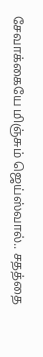சேவாக்கையே மிஞ்சும் ஜெய்ஸ்வால்.. சதத்தை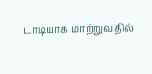டாடியாக மாற்றுவதில்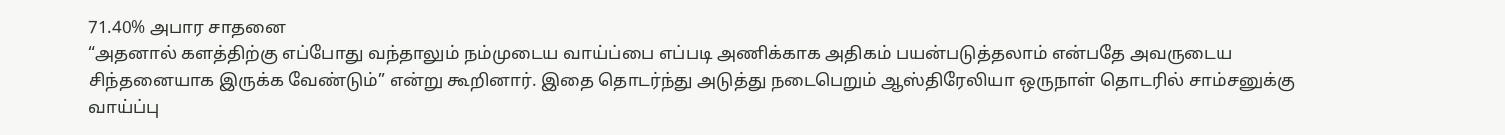71.40% அபார சாதனை
“அதனால் களத்திற்கு எப்போது வந்தாலும் நம்முடைய வாய்ப்பை எப்படி அணிக்காக அதிகம் பயன்படுத்தலாம் என்பதே அவருடைய சிந்தனையாக இருக்க வேண்டும்” என்று கூறினார். இதை தொடர்ந்து அடுத்து நடைபெறும் ஆஸ்திரேலியா ஒருநாள் தொடரில் சாம்சனுக்கு வாய்ப்பு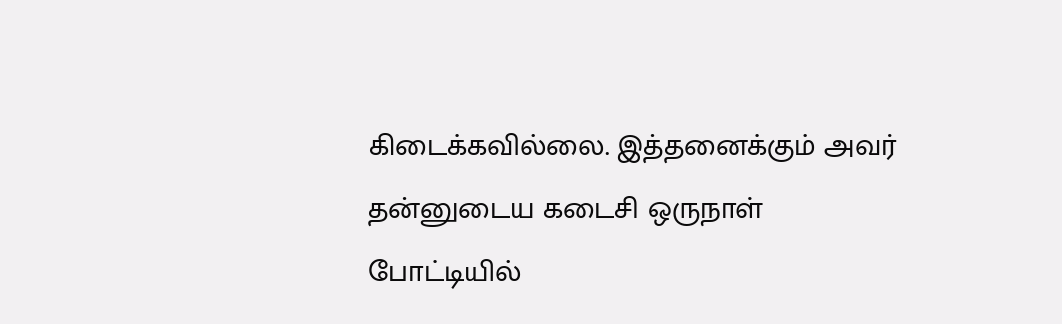கிடைக்கவில்லை. இத்தனைக்கும் அவர் தன்னுடைய கடைசி ஒருநாள் போட்டியில்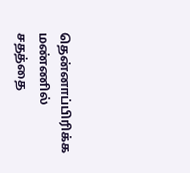தென்னாப்பிரிக்க மண்ணில் சதத்தை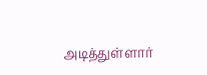அடித்துள்ளார்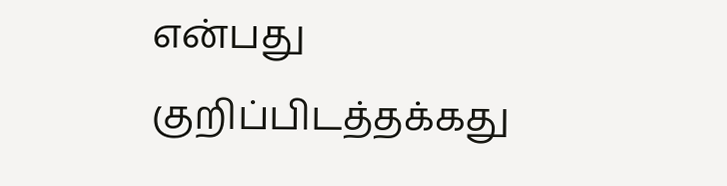என்பது குறிப்பிடத்தக்கது